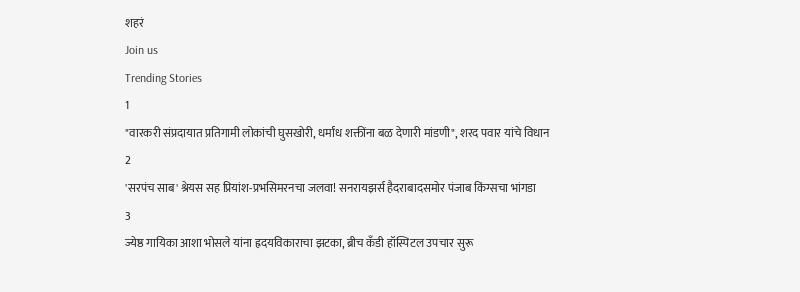शहरं
Join us
Trending Stories
1
"वारकरी संप्रदायात प्रतिगामी लोकांची घुसखोरी, धर्मांध शक्तींना बळ देणारी मांडणी", शरद पवार यांचे विधान
2
'सरपंच साब' श्रेयस सह प्रियांश-प्रभसिमरनचा जलवा! सनरायझर्स हैदराबादसमोर पंजाब किंग्सचा भांगडा
3
ज्येष्ठ गायिका आशा भोसले यांना ह्रदयविकाराचा झटका, ब्रीच कँडी हॉस्पिटल उपचार सुरू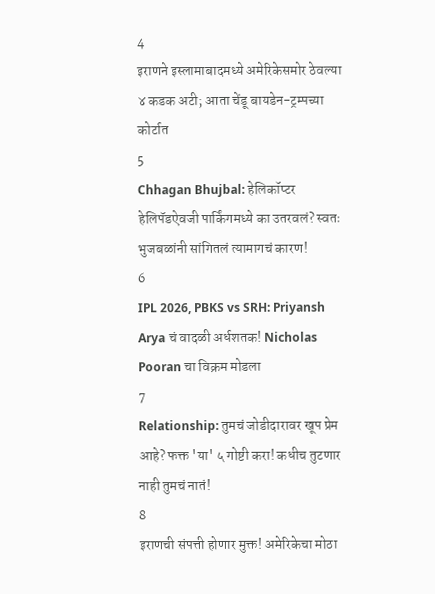4
इराणने इस्लामाबादमध्ये अमेरिकेसमोर ठेवल्या ४ कडक अटी; आता चेंडू बायडेन-ट्रम्पच्या कोर्टात
5
Chhagan Bhujbal: हेलिकॉप्टर हेलिपॅडऐवजी पार्किंगमध्ये का उतरवलं? स्वतः भुजबळांनी सांगितलं त्यामागचं कारण!
6
IPL 2026, PBKS vs SRH: Priyansh Arya चं वादळी अर्धशतक! Nicholas Pooran चा विक्रम मोडला
7
Relationship: तुमचं जोडीदारावर खूप प्रेम आहे? फक्त 'या' ५ गोष्टी करा! कधीच तुटणार नाही तुमचं नातं!
8
इराणची संपत्ती होणार मुक्त! अमेरिकेचा मोठा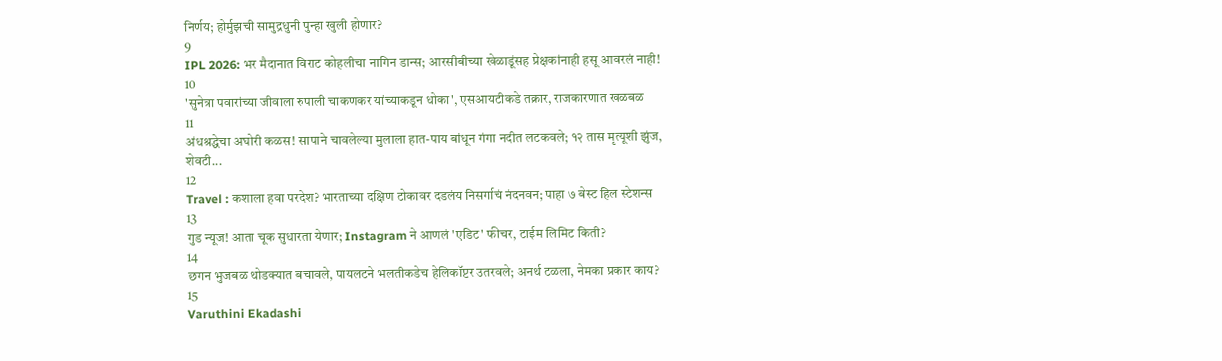निर्णय; होर्मुझची सामुद्रधुनी पुन्हा खुली होणार?
9
IPL 2026: भर मैदानात विराट कोहलीचा नागिन डान्स; आरसीबीच्या खेळाडूंसह प्रेक्षकांनाही हसू आवरलं नाही!
10
'सुनेत्रा पवारांच्या जीवाला रुपाली चाकणकर यांच्याकडून धोका', एसआयटीकडे तक्रार, राजकारणात खळबळ
11
अंधश्रद्धेचा अघोरी कळस! सापाने चावलेल्या मुलाला हात-पाय बांधून गंगा नदीत लटकवले; १२ तास मृत्यूशी झुंज, शेवटी...
12
Travel : कशाला हवा परदेश? भारताच्या दक्षिण टोकावर दडलंय निसर्गाचं नंदनवन; पाहा ७ बेस्ट हिल स्टेशन्स
13
गुड न्यूज! आता चूक सुधारता येणार; Instagram ने आणलं 'एडिट' फीचर, टाईम लिमिट किती?
14
छगन भुजबळ थोडक्यात बचावले, पायलटने भलतीकडेच हेलिकॉप्टर उतरवले; अनर्थ टळला, नेमका प्रकार काय?
15
Varuthini Ekadashi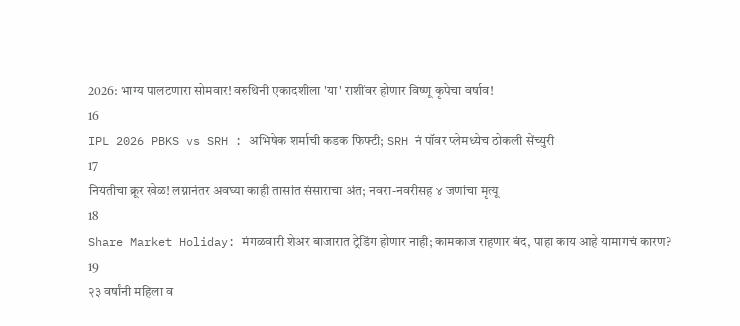2026: भाग्य पालटणारा सोमवार! वरुथिनी एकादशीला 'या' राशींवर होणार विष्णू कृपेचा वर्षाव!
16
IPL 2026 PBKS vs SRH : अभिषेक शर्माची कडक फिफ्टी; SRH नं पॉवर प्लेमध्येच ठोकली सेंच्युरी
17
नियतीचा क्रूर खेळ! लग्नानंतर अवघ्या काही तासांत संसाराचा अंत; नवरा-नवरीसह ४ जणांचा मृत्यू
18
Share Market Holiday: मंगळवारी शेअर बाजारात ट्रेडिंग होणार नाही; कामकाज राहणार बंद, पाहा काय आहे यामागचं कारण?
19
२३ वर्षांनी महिला व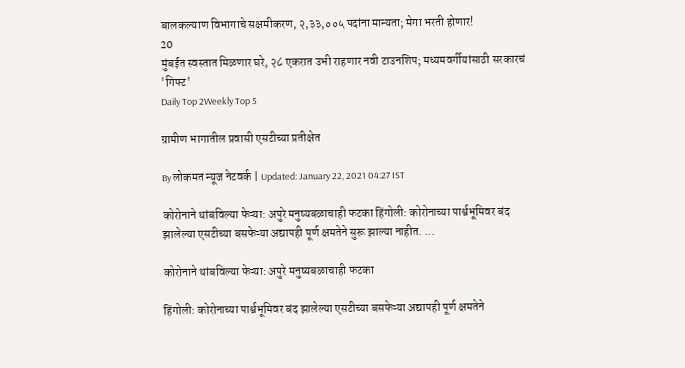बालकल्याण विभागाचे सक्षमीकरण, २,३३,००५ पदांना मान्यता; मेगा भरती होणार!
20
मुंबईत स्वस्तात मिळणार घरे, २८ एकरात उभी राहणार नवी टाउनशिप; मध्यमवर्गीयांसाठी सरकारचं 'गिफ्ट'
Daily Top 2Weekly Top 5

ग्रामीण भागातील प्रवासी एसटीच्या प्रतीक्षेत

By लोकमत न्यूज नेटवर्क | Updated: January 22, 2021 04:27 IST

कोरोनाने थांबविल्या फेऱ्या: अपुरे मनुष्यबळाचाही फटका हिंगोली: कोरोनाच्या पार्श्वभूमिवर बंद झालेल्या एसटीच्या बसफेऱ्या अद्यापही पूर्ण क्षमतेने सुरू झाल्या नाहीत. ...

कोरोनाने थांबविल्या फेऱ्या: अपुरे मनुष्यबळाचाही फटका

हिंगोली: कोरोनाच्या पार्श्वभूमिवर बंद झालेल्या एसटीच्या बसफेऱ्या अद्यापही पूर्ण क्षमतेने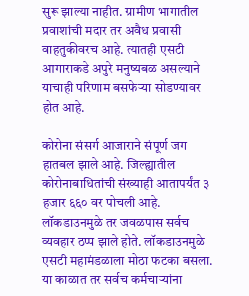सुरू झाल्या नाहीत. ग्रामीण भागातील प्रवाशांची मदार तर अवैध प्रवासी वाहतुकीवरच आहे. त्यातही एसटी आगाराकडे अपुरे मनुष्यबळ असल्याने याचाही परिणाम बसफेऱ्या सोडण्यावर होत आहे.

कोरोना संसर्ग आजाराने संपूर्ण जग हातबल झाले आहे. जिल्ह्यातील कोरोनाबाधितांची संख्याही आतापर्यंत ३ हजार ६६० वर पोचली आहे. लॉकडाउनमुळे तर जवळपास सर्वच व्यवहार ठप्प झाले होते. लॉकडाउनमुळे एसटी महामंडळाला मोठा फटका बसला. या काळात तर सर्वच कर्मचाऱ्यांना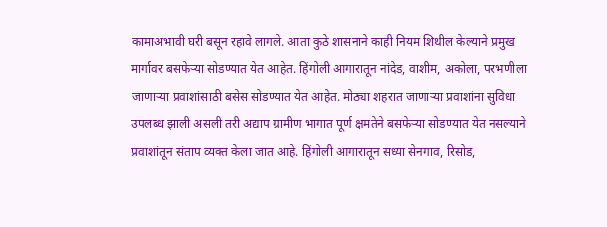कामाअभावी घरी बसून रहावे लागले. आता कुठे शासनाने काही नियम शिथील केल्याने प्रमुख मार्गावर बसफेऱ्या सोडण्यात येत आहेत. हिंगोली आगारातून नांदेड, वाशीम, अकोला, परभणीला जाणाऱ्या प्रवाशांसाठी बसेस सोडण्यात येत आहेत. मोठ्या शहरात जाणाऱ्या प्रवाशांना सुविधा उपलब्ध झाली असली तरी अद्याप ग्रामीण भागात पूर्ण क्षमतेने बसफेऱ्या सोडण्यात येत नसल्याने प्रवाशांतून संताप व्यक्त केला जात आहे. हिंगोली आगारातून सध्या सेनगाव, रिसोड,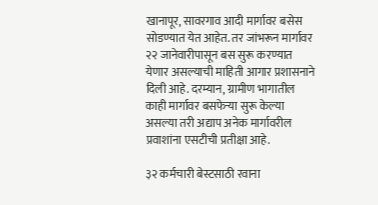खानापूर, सावरगाव आदी मार्गावर बसेस सोडण्यात येत आहेत. तर जांभरून मार्गावर २२ जानेवारीपासून बस सुरू करण्यात येणार असल्याची माहिती आगार प्रशासनाने दिली आहे. दरम्यान, ग्रामीण भागातील काही मार्गावर बसफेऱ्या सुरू केल्या असल्या तरी अद्याप अनेक मार्गावरील प्रवाशांना एसटीची प्रतीक्षा आहे.

३२ कर्मचारी बेस्टसाठी रवाना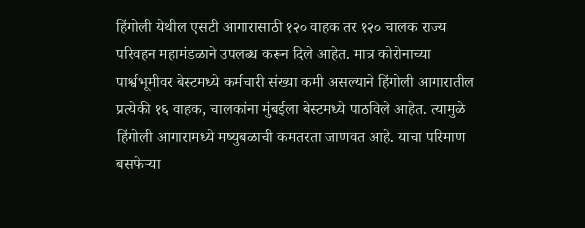हिंगोली येथील एसटी आगारासाठी १२० वाहक तर १२० चालक राज्य परिवहन महामंडळाने उपलब्ध करून दिले आहेत. मात्र कोरोनाच्या पार्श्वभूमीवर बेस्टमध्ये कर्मचारी संख्या कमी असल्याने हिंगोली आगारातील प्रत्येकी १६ वाहक, चालकांना मुंबईला बेस्टमध्ये पाठविले आहेत. त्यामुळे हिंगोली आगारामध्ये मष्युबळाची कमतरता जाणवत आहे. याचा परिमाण बसफेऱ्या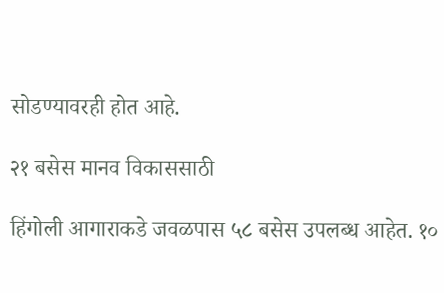सोडण्यावरही होत आहे.

२१ बसेस मानव विकाससाठी

हिंगोली आगाराकडे जवळपास ५८ बसेस उपलब्ध आहेत. १०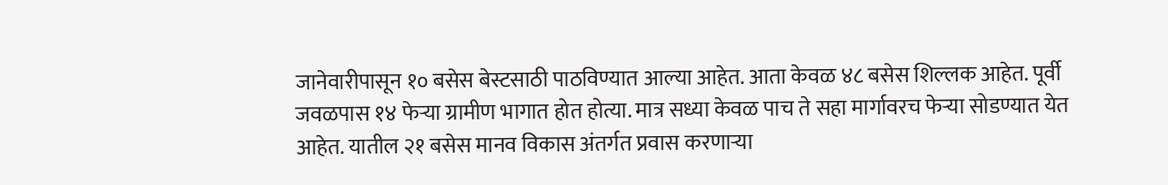जानेवारीपासून १० बसेस बेस्टसाठी पाठविण्यात आल्या आहेत. आता केवळ ४८ बसेस शिल्लक आहेत. पूर्वी जवळपास १४ फेऱ्या ग्रामीण भागात होत होत्या. मात्र सध्या केवळ पाच ते सहा मार्गावरच फेऱ्या सोडण्यात येत आहेत. यातील २१ बसेस मानव विकास अंतर्गत प्रवास करणाऱ्या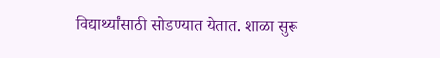विद्यार्थ्यांसाठी सोडण्यात येतात. शाळा सुरू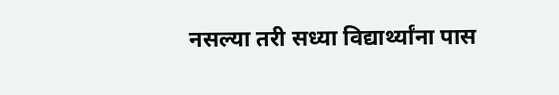नसल्या तरी सध्या विद्यार्थ्यांना पास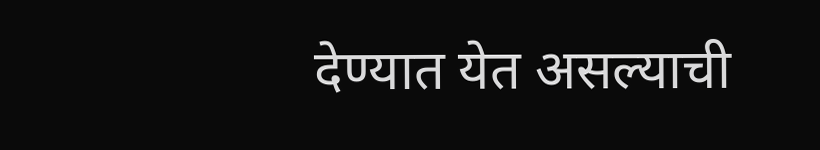देण्यात येत असल्याची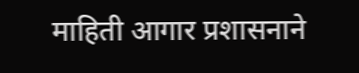माहिती आगार प्रशासनाने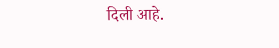दिली आहे.